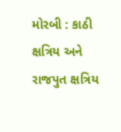મોરબી : કાઠી ક્ષત્રિય અને રાજપુત ક્ષત્રિય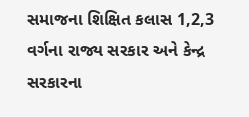સમાજના શિક્ષિત કલાસ 1,2,3 વર્ગના રાજ્ય સરકાર અને કેન્દ્ર સરકારના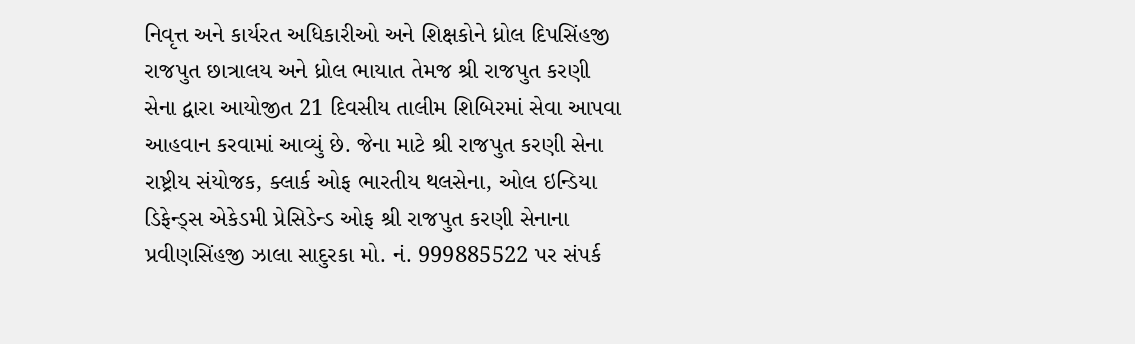નિવૃત્ત અને કાર્યરત અધિકારીઓ અને શિક્ષકોને ધ્રોલ દિપસિંહજી રાજપુત છાત્રાલય અને ધ્રોલ ભાયાત તેમજ શ્રી રાજપુત કરણી સેના દ્વારા આયોજીત 21 દિવસીય તાલીમ શિબિરમાં સેવા આપવા આહવાન કરવામાં આવ્યું છે. જેના માટે શ્રી રાજપુત કરણી સેના રાષ્ટ્રીય સંયોજક, ક્લાર્ક ઓફ ભારતીય થલસેના, ઓલ ઇન્ડિયા ડિફેન્ડ્સ એકેડમી પ્રેસિડેન્ડ ઓફ શ્રી રાજપુત કરણી સેનાના પ્રવીણસિંહજી ઝાલા સાદુરકા મો. નં. 999885522 પર સંપર્ક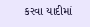કરવા યાદીમાં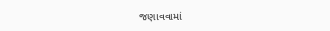જણાવવામાં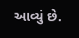આવ્યું છે.